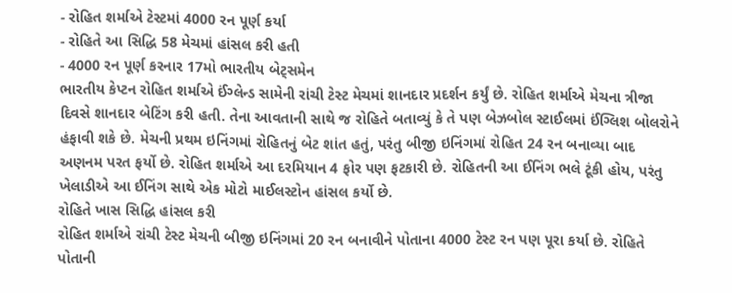- રોહિત શર્માએ ટેસ્ટમાં 4000 રન પૂર્ણ કર્યા
- રોહિતે આ સિદ્ધિ 58 મેચમાં હાંસલ કરી હતી
- 4000 રન પૂર્ણ કરનાર 17મો ભારતીય બેટ્સમેન
ભારતીય કેપ્ટન રોહિત શર્માએ ઈંગ્લેન્ડ સામેની રાંચી ટેસ્ટ મેચમાં શાનદાર પ્રદર્શન કર્યું છે. રોહિત શર્માએ મેચના ત્રીજા દિવસે શાનદાર બેટિંગ કરી હતી. તેના આવતાની સાથે જ રોહિતે બતાવ્યું કે તે પણ બેઝબોલ સ્ટાઈલમાં ઈંગ્લિશ બોલરોને હંફાવી શકે છે. મેચની પ્રથમ ઇનિંગમાં રોહિતનું બેટ શાંત હતું, પરંતુ બીજી ઇનિંગમાં રોહિત 24 રન બનાવ્યા બાદ અણનમ પરત ફર્યો છે. રોહિત શર્માએ આ દરમિયાન 4 ફોર પણ ફટકારી છે. રોહિતની આ ઈનિંગ ભલે ટૂંકી હોય, પરંતુ ખેલાડીએ આ ઈનિંગ સાથે એક મોટો માઈલસ્ટોન હાંસલ કર્યો છે.
રોહિતે ખાસ સિદ્ધિ હાંસલ કરી
રોહિત શર્માએ રાંચી ટેસ્ટ મેચની બીજી ઇનિંગમાં 20 રન બનાવીને પોતાના 4000 ટેસ્ટ રન પણ પૂરા કર્યા છે. રોહિતે પોતાની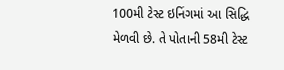100મી ટેસ્ટ ઇનિંગમાં આ સિદ્ધિ મેળવી છે. તે પોતાની 58મી ટેસ્ટ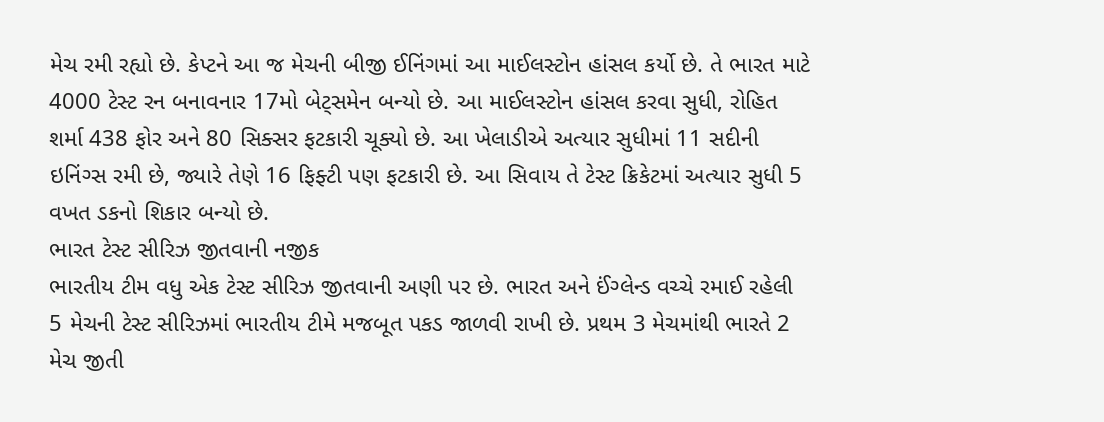મેચ રમી રહ્યો છે. કેપ્ટને આ જ મેચની બીજી ઈનિંગમાં આ માઈલસ્ટોન હાંસલ કર્યો છે. તે ભારત માટે 4000 ટેસ્ટ રન બનાવનાર 17મો બેટ્સમેન બન્યો છે. આ માઈલસ્ટોન હાંસલ કરવા સુધી, રોહિત શર્મા 438 ફોર અને 80 સિક્સર ફટકારી ચૂક્યો છે. આ ખેલાડીએ અત્યાર સુધીમાં 11 સદીની ઇનિંગ્સ રમી છે, જ્યારે તેણે 16 ફિફ્ટી પણ ફટકારી છે. આ સિવાય તે ટેસ્ટ ક્રિકેટમાં અત્યાર સુધી 5 વખત ડકનો શિકાર બન્યો છે.
ભારત ટેસ્ટ સીરિઝ જીતવાની નજીક
ભારતીય ટીમ વધુ એક ટેસ્ટ સીરિઝ જીતવાની અણી પર છે. ભારત અને ઈંગ્લેન્ડ વચ્ચે રમાઈ રહેલી 5 મેચની ટેસ્ટ સીરિઝમાં ભારતીય ટીમે મજબૂત પકડ જાળવી રાખી છે. પ્રથમ 3 મેચમાંથી ભારતે 2 મેચ જીતી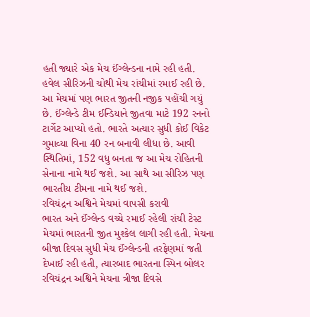હતી જ્યારે એક મેચ ઈંગ્લેન્ડના નામે રહી હતી. હવેલ સીરિઝની ચોથી મેચ રાંચીમાં રમાઈ રહી છે. આ મેચમાં પણ ભારત જીતની નજીક પહોંચી ગયું છે. ઈંગ્લેન્ડે ટીમ ઈન્ડિયાને જીતવા માટે 192 રનનો ટાર્ગેટ આપ્યો હતો. ભારતે અત્યાર સુધી કોઈ વિકેટ ગુમાવ્યા વિના 40 રન બનાવી લીધા છે. આવી સ્થિતિમાં, 152 વધુ બનતા જ આ મેચ રોહિતની સેનાના નામે થઈ જશે. આ સાથે આ સીરિઝ પણ ભારતીય ટીમના નામે થઈ જશે.
રવિચંદ્રન અશ્વિને મેચમાં વાપસી કરાવી
ભારત અને ઈંગ્લેન્ડ વચ્ચે રમાઈ રહેલી રાંચી ટેસ્ટ મેચમાં ભારતની જીત મુશ્કેલ લાગી રહી હતી. મેચના બીજા દિવસ સુધી મેચ ઈંગ્લેન્ડની તરફેણમાં જતી દેખાઈ રહી હતી, ત્યારબાદ ભારતના સ્પિન બોલર રવિચંદ્રન અશ્વિને મેચના ત્રીજા દિવસે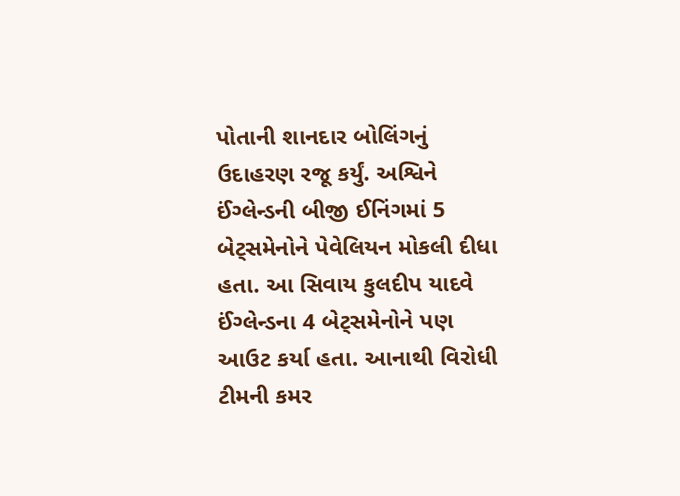પોતાની શાનદાર બોલિંગનું ઉદાહરણ રજૂ કર્યું. અશ્વિને ઈંગ્લેન્ડની બીજી ઈનિંગમાં 5 બેટ્સમેનોને પેવેલિયન મોકલી દીધા હતા. આ સિવાય કુલદીપ યાદવે ઈંગ્લેન્ડના 4 બેટ્સમેનોને પણ આઉટ કર્યા હતા. આનાથી વિરોધી ટીમની કમર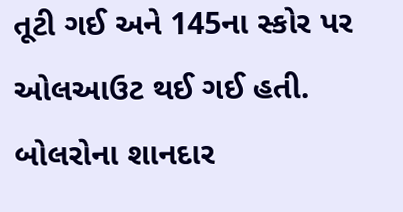તૂટી ગઈ અને 145ના સ્કોર પર ઓલઆઉટ થઈ ગઈ હતી. બોલરોના શાનદાર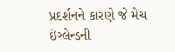પ્રદર્શનને કારણે જે મેચ ઇંગ્લેન્ડની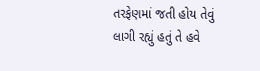તરફેણમાં જતી હોય તેવું લાગી રહ્યું હતું તે હવે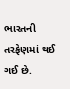ભારતની તરફેણમાં થઈ ગઈ છે.